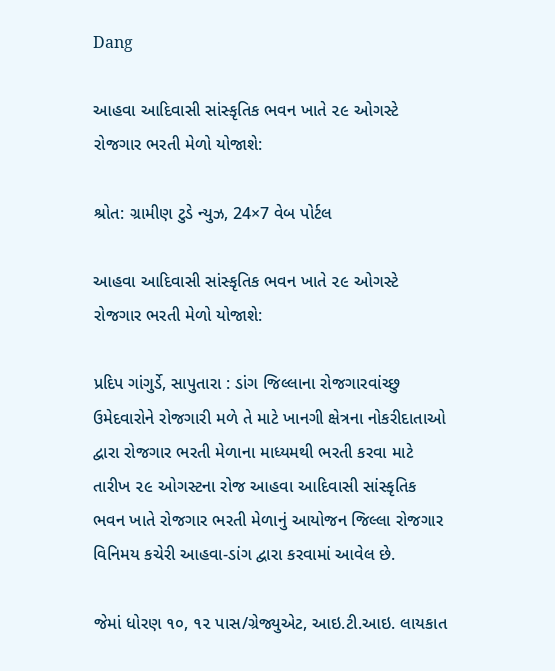Dang

આહવા આદિવાસી સાંસ્કૃતિક ભવન ખાતે ૨૯ ઓગસ્ટે રોજગાર ભરતી મેળો યોજાશે:

શ્રોત: ગ્રામીણ ટુડે ન્યુઝ, 24×7 વેબ પોર્ટલ

આહવા આદિવાસી સાંસ્કૃતિક ભવન ખાતે ૨૯ ઓગસ્ટે રોજગાર ભરતી મેળો યોજાશે:

પ્રદિપ ગાંગુર્ડે, સાપુતારા : ડાંગ જિલ્લાના રોજગારવાંચ્છુ ઉમેદવારોને રોજગારી મળે તે માટે ખાનગી ક્ષેત્રના નોકરીદાતાઓ દ્વારા રોજગાર ભરતી મેળાના માધ્યમથી ભરતી કરવા માટે તારીખ ૨૯ ઓગસ્ટના રોજ આહવા આદિવાસી સાંસ્કૃતિક ભવન ખાતે રોજગાર ભરતી મેળાનું આયોજન જિલ્લા રોજગાર વિનિમય કચેરી આહવા-ડાંગ દ્વારા કરવામાં આવેલ છે.

જેમાં ધોરણ ૧૦, ૧૨ પાસ/ગ્રેજ્યુએટ, આઇ.ટી.આઇ. લાયકાત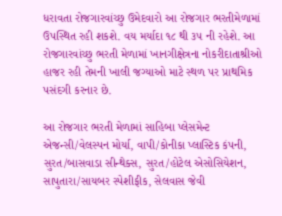ધરાવતા રોજગારવાંચ્છુ ઉમેદવારો આ રોજગાર ભરતીમેળામાં ઉપસ્થિત રહી શકશે. વય મર્યાદા ૧૮ થી ૩૫ ની રહેશે. આ રોજગારવાંચ્છુ ભરતી મેળામાં ખાનગીક્ષેત્રના નોકરીદાતાશ્રીઓ હાજર રહી તેમની ખાલી જગ્યાઓ માટે સ્થળ પર પ્રાથમિક પસંદગી કરનાર છે.

આ રોજગાર ભરતી મેળામાં સાહિબા પ્લેસમેન્ટ એજન્સી/વેલસ્પન મોર્યા, વાપી/કોનીકા પ્લાસ્ટિક કંપની, સુરત/બાસવાડા સીન્થેક્સ, સુરત/હોટેલ એસોસિયેશન, સાપુતારા/સાયબર સ્પેશીફીક, સેલવાસ જેવી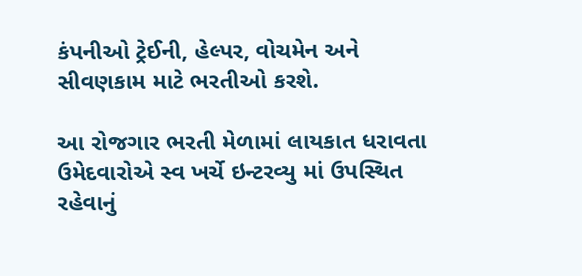કંપનીઓ ટ્રેઈની, હેલ્પર, વોચમેન અને સીવણકામ માટે ભરતીઓ કરશે.

આ રોજગાર ભરતી મેળામાં લાયકાત ધરાવતા ઉમેદવારોએ સ્વ ખર્ચે ઇન્ટરવ્યુ માં ઉપસ્થિત રહેવાનું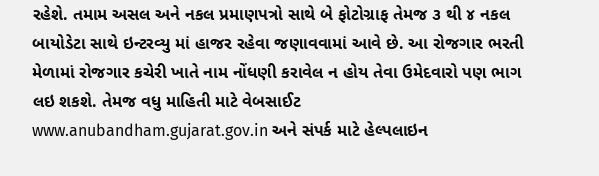રહેશે. તમામ અસલ અને નકલ પ્રમાણપત્રો સાથે બે ફોટોગ્રાફ તેમજ ૩ થી ૪ નકલ બાયોડેટા સાથે ઇન્ટરવ્યુ માં હાજર રહેવા જણાવવામાં આવે છે. આ રોજગાર ભરતી મેળામાં રોજગાર કચેરી ખાતે નામ નોંધણી કરાવેલ ન હોય તેવા ઉમેદવારો પણ ભાગ લઇ શકશે. તેમજ વધુ માહિતી માટે વેબસાઈટ www.anubandham.gujarat.gov.in અને સંપર્ક માટે હેલ્પલાઇન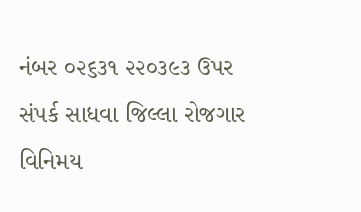નંબર ૦૨૬૩૧ ૨૨૦૩૯૩ ઉપર સંપર્ક સાધવા જિલ્લા રોજગાર વિનિમય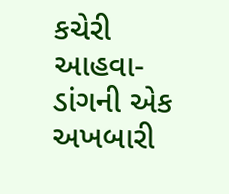કચેરી આહવા-ડાંગની એક અખબારી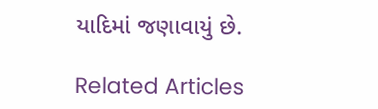યાદિમાં જણાવાયું છે.

Related Articles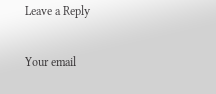Leave a Reply

Your email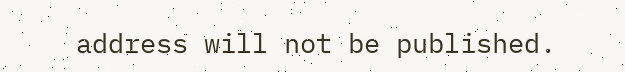address will not be published.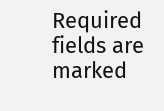Required fields are marked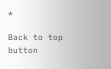*

Back to top button